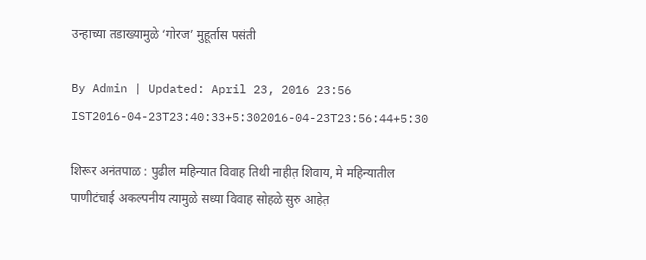उन्हाच्या तडाख्यामुळे ‘गोरज’ मुहूर्तास पसंती

By Admin | Updated: April 23, 2016 23:56 IST2016-04-23T23:40:33+5:302016-04-23T23:56:44+5:30

शिरूर अनंतपाळ : पुढील महिन्यात विवाह तिथी नाहीत़ शिवाय, मे महिन्यातील पाणीटंचाई अकल्पनीय त्यामुळे सध्या विवाह सोहळे सुरु आहेत़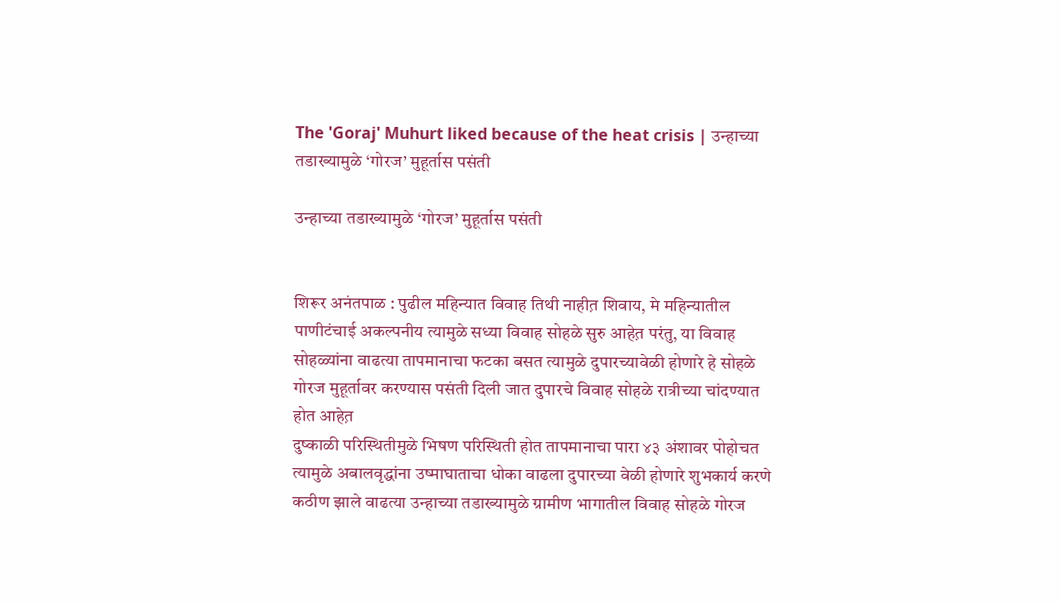The 'Goraj' Muhurt liked because of the heat crisis | उन्हाच्या तडाख्यामुळे ‘गोरज’ मुहूर्तास पसंती

उन्हाच्या तडाख्यामुळे ‘गोरज’ मुहूर्तास पसंती


शिरूर अनंतपाळ : पुढील महिन्यात विवाह तिथी नाहीत़ शिवाय, मे महिन्यातील पाणीटंचाई अकल्पनीय त्यामुळे सध्या विवाह सोहळे सुरु आहेत़ परंतु, या विवाह सोहळ्यांना वाढत्या तापमानाचा फटका बसत त्यामुळे दुपारच्यावेळी होणारे हे सोहळे गोरज मुहूर्तावर करण्यास पसंती दिली जात दुपारचे विवाह सोहळे रात्रीच्या चांदण्यात होत आहेत़
दुष्काळी परिस्थितीमुळे भिषण परिस्थिती होत तापमानाचा पारा ४३ अंशावर पोहोचत त्यामुळे अबालवृद्धांना उष्माघाताचा धोका वाढला दुपारच्या वेळी होणारे शुभकार्य करणे कठीण झाले वाढत्या उन्हाच्या तडाख्यामुळे ग्रामीण भागातील विवाह सोहळे गोरज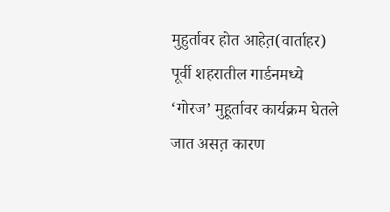मुहुर्तावर होत आहेत़(वार्ताहर)
पूर्वी शहरातील गार्डनमध्ये ‘गोरज’ मुहूर्तावर कार्यक्रम घेतले जात असत़ कारण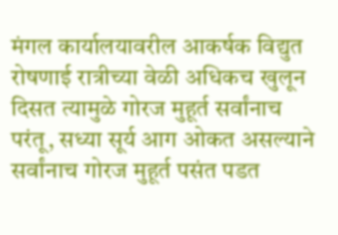मंगल कार्यालयावरील आकर्षक विद्युत रोषणाई रात्रीच्या वेळी अधिकच खुलून दिसत त्यामुळे गोरज मुहूर्त सर्वांनाच परंतू, सध्या सूर्य आग ओकत असल्याने सर्वांनाच गोरज मुहूर्त पसंत पडत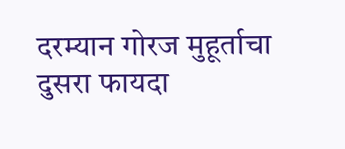दरम्यान गोरज मुहूर्ताचा दुसरा फायदा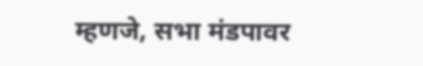म्हणजे, सभा मंडपावर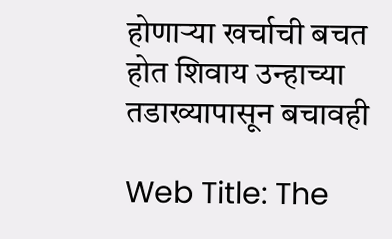होणाऱ्या खर्चाची बचत होत शिवाय उन्हाच्या तडाख्यापासून बचावही

Web Title: The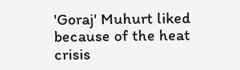'Goraj' Muhurt liked because of the heat crisis